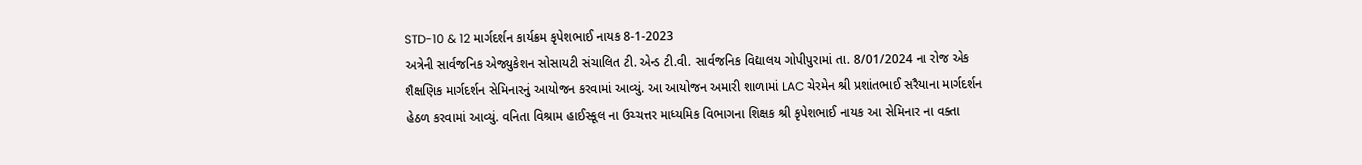STD-10 & 12 માર્ગદર્શન કાર્યક્રમ કૃપેશભાઈ નાયક 8-1-2023
અત્રેની સાર્વજનિક એજ્યુકેશન સોસાયટી સંચાલિત ટી. એન્ડ ટી.વી. સાર્વજનિક વિદ્યાલય ગોપીપુરામાં તા. 8/01/2024 ના રોજ એક શૈક્ષણિક માર્ગદર્શન સેમિનારનું આયોજન કરવામાં આવ્યું. આ આયોજન અમારી શાળામાં LAC ચેરમેન શ્રી પ્રશાંતભાઈ સરૈયાના માર્ગદર્શન હેઠળ કરવામાં આવ્યું. વનિતા વિશ્રામ હાઈસ્કૂલ ના ઉચ્ચત્તર માધ્યમિક વિભાગના શિક્ષક શ્રી કૃપેશભાઈ નાયક આ સેમિનાર ના વક્તા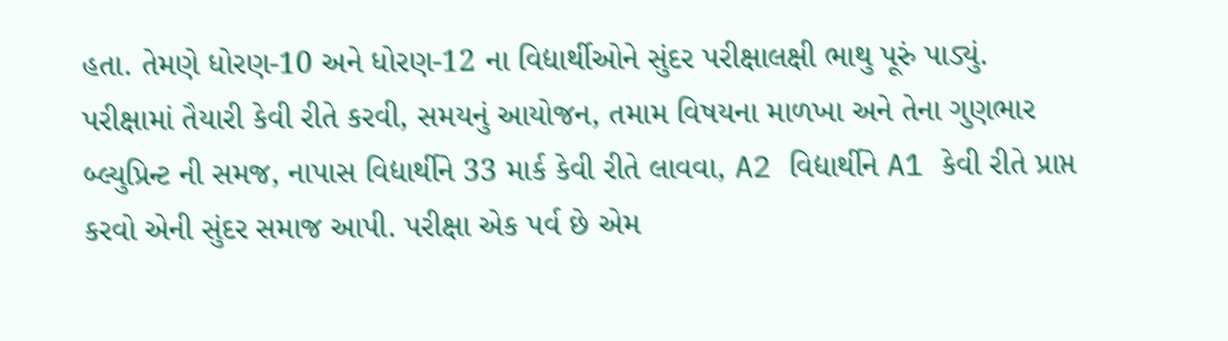હતા. તેમણે ધોરણ-10 અને ધોરણ-12 ના વિદ્યાર્થીઓને સુંદર પરીક્ષાલક્ષી ભાથુ પૂરું પાડ્યું.
પરીક્ષામાં તૈયારી કેવી રીતે કરવી, સમયનું આયોજન, તમામ વિષયના માળખા અને તેના ગુણભાર બ્લ્યુપ્રિન્ટ ની સમજ, નાપાસ વિદ્યાર્થીને 33 માર્ક કેવી રીતે લાવવા, A2 વિદ્યાર્થીને A1 કેવી રીતે પ્રાપ્ત કરવો એની સુંદર સમાજ આપી. પરીક્ષા એક પર્વ છે એમ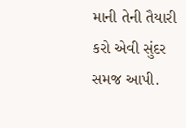માની તેની તૈયારી કરો એવી સુંદર સમજ આપી.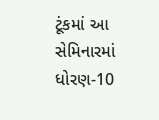ટૂંકમાં આ સેમિનારમાં ધોરણ-10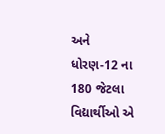અને ધોરણ-12 ના 180 જેટલા વિદ્યાર્થીઓ એ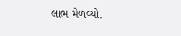લાભ મેળવ્યો.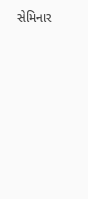સેમિનાર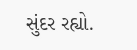સુંદર રહ્યો.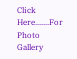Click Here.......For Photo Gallery